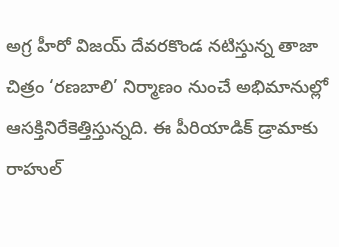అగ్ర హీరో విజయ్ దేవరకొండ నటిస్తున్న తాజా చిత్రం ‘రణబాలి’ నిర్మాణం నుంచే అభిమానుల్లో ఆసక్తినిరేకెత్తిస్తున్నది. ఈ పీరియాడిక్ డ్రామాకు రాహుల్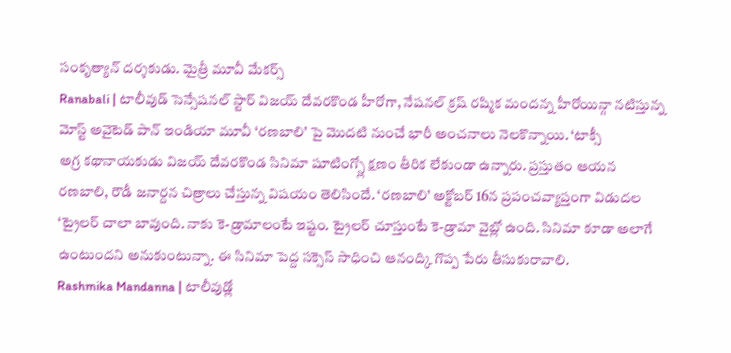సంకృత్యాన్ దర్శకుడు. మైత్రీ మూవీ మేకర్స్
Ranabali | టాలీవుడ్ సెన్సేషనల్ స్టార్ విజయ్ దేవరకొండ హీరోగా, నేషనల్ క్రష్ రష్మిక మందన్న హీరోయిన్గా నటిస్తున్న మోస్ట్ అవైటెడ్ పాన్ ఇండియా మూవీ ‘రణబాలి’ పై మొదటి నుంచే భారీ అంచనాలు నెలకొన్నాయి. ‘టాక్సీ
అగ్ర కథానాయకుడు విజయ్ దేవరకొండ సినిమా షూటింగ్స్లో క్షణం తీరిక లేకుండా ఉన్నారు. ప్రస్తుతం ఆయన రణబాలి, రౌడీ జనార్దన చిత్రాలు చేస్తున్న విషయం తెలిసిందే. ‘రణబాలి’ అక్టోబర్ 16న ప్రపంచవ్యాప్తంగా విడుదల
‘ట్రైలర్ చాలా బావుంది. నాకు కె-డ్రామాలంటే ఇష్టం. ట్రైలర్ చూస్తుంటే కె-డ్రామా వైబ్లో ఉంది. సినిమా కూడా అలాగే ఉంటుందని అనుకుంటున్నా. ఈ సినిమా పెద్ద సక్సెస్ సాధించి ఆనంద్కి గొప్ప పేరు తీసుకురావాలి.
Rashmika Mandanna | టాలీవుడ్లో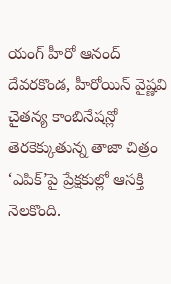యంగ్ హీరో ఆనంద్ దేవరకొండ, హీరోయిన్ వైష్ణవి చైతన్య కాంబినేషన్లో తెరకెక్కుతున్న తాజా చిత్రం ‘ఎపిక్’పై ప్రేక్షకుల్లో ఆసక్తి నెలకొంది.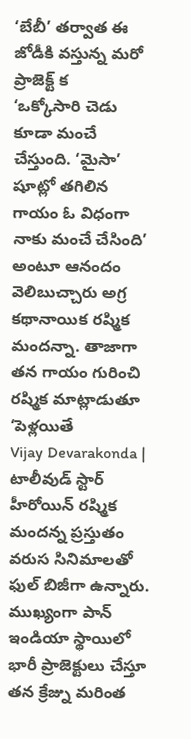‘బేబీ’ తర్వాత ఈ జోడీకి వస్తున్న మరో ప్రాజెక్ట్ క
‘ఒక్కోసారి చెడు కూడా మంచే చేస్తుంది. ‘మైసా’ షూట్లో తగిలిన గాయం ఓ విధంగా నాకు మంచే చేసింది’ అంటూ ఆనందం వెలిబుచ్చారు అగ్ర కథానాయిక రష్మిక మందన్నా. తాజాగా తన గాయం గురించి రష్మిక మాట్లాడుతూ ‘పెళ్లయితే
Vijay Devarakonda | టాలీవుడ్ స్టార్ హీరోయిన్ రష్మిక మందన్న ప్రస్తుతం వరుస సినిమాలతో ఫుల్ బిజీగా ఉన్నారు. ముఖ్యంగా పాన్ ఇండియా స్థాయిలో భారీ ప్రాజెక్టులు చేస్తూ తన క్రేజ్ను మరింత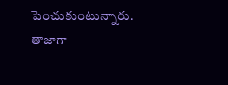పెంచుకుంటున్నారు. తాజాగా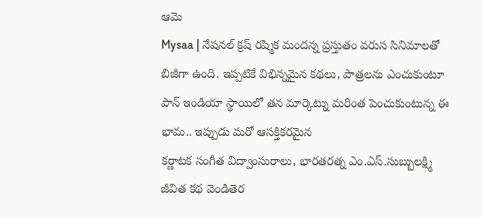ఆమె
Mysaa | నేషనల్ క్రష్ రష్మిక మందన్న ప్రస్తుతం వరుస సినిమాలతో బిజీగా ఉంది. ఇప్పటికే విభిన్నమైన కథలు, పాత్రలను ఎంచుకుంటూ పాన్ ఇండియా స్థాయిలో తన మార్కెట్ను మరింత పెంచుకుంటున్న ఈ భామ.. ఇప్పుడు మరో ఆసక్తికరమైన
కర్ణాటక సంగీత విద్వాంసురాలు, భారతరత్న ఎం.ఎస్.సుబ్బులక్ష్మి జీవిత కథ వెండితెర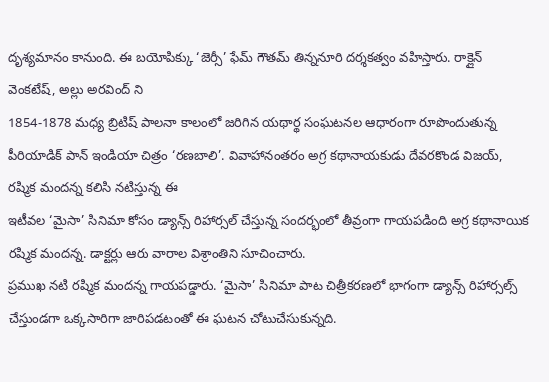దృశ్యమానం కానుంది. ఈ బయోపిక్కు ‘జెర్సీ’ ఫేమ్ గౌతమ్ తిన్ననూరి దర్శకత్వం వహిస్తారు. రాక్లైన్ వెంకటేష్, అల్లు అరవింద్ ని
1854-1878 మధ్య బ్రిటిష్ పాలనా కాలంలో జరిగిన యథార్థ సంఘటనల ఆధారంగా రూపొందుతున్న పీరియాడిక్ పాన్ ఇండియా చిత్రం ‘రణబాలి’. వివాహానంతరం అగ్ర కథానాయకుడు దేవరకొండ విజయ్, రష్మిక మందన్న కలిసి నటిస్తున్న ఈ
ఇటీవల ‘మైసా’ సినిమా కోసం డ్యాన్స్ రిహార్సల్ చేస్తున్న సందర్భంలో తీవ్రంగా గాయపడింది అగ్ర కథానాయిక రష్మిక మందన్న. డాక్టర్లు ఆరు వారాల విశ్రాంతిని సూచించారు.
ప్రముఖ నటి రష్మిక మందన్న గాయపడ్డారు. ‘మైసా’ సినిమా పాట చిత్రీకరణలో భాగంగా డ్యాన్స్ రిహార్సల్స్ చేస్తుండగా ఒక్కసారిగా జారిపడటంతో ఈ ఘటన చోటుచేసుకున్నది.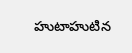హుటాహుటిన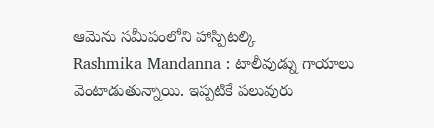ఆమెను సమీపంలోని హాస్పిటల్కి
Rashmika Mandanna : టాలీవుడ్ను గాయాలు వెంటాడుతున్నాయి. ఇప్పటికే పలువురు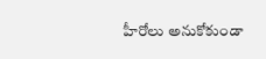హీరోలు అనుకోకుండా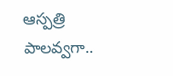ఆస్పత్రి పాలవ్వగా..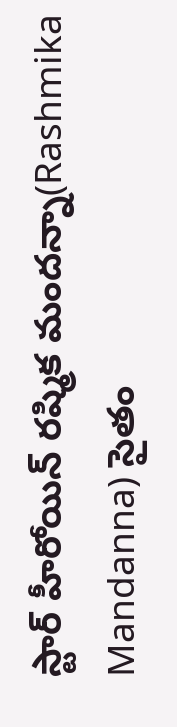స్టార్ హీరోయిన్ రష్మిక మందన్నా(Rashmika Mandanna) సైతం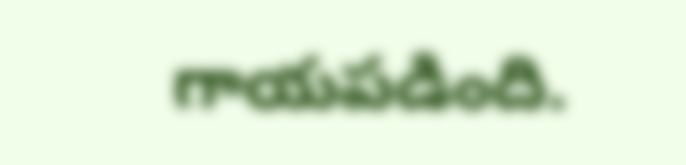గాయపడింది.